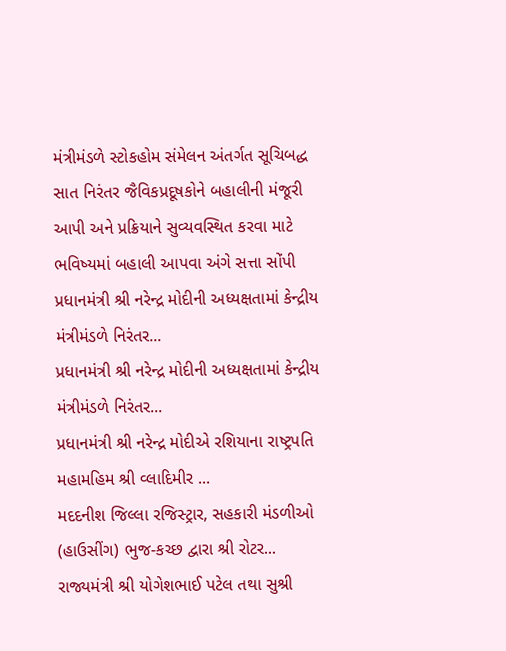મંત્રીમંડળે સ્ટોકહોમ સંમેલન અંતર્ગત સૂચિબદ્ધ સાત નિરંતર જૈવિકપ્રદૂષકોને બહાલીની મંજૂરી આપી અને પ્રક્રિયાને સુવ્યવસ્થિત કરવા માટે ભવિષ્યમાં બહાલી આપવા અંગે સત્તા સોંપી
પ્રધાનમંત્રી શ્રી નરેન્દ્ર મોદીની અધ્યક્ષતામાં કેન્દ્રીય મંત્રીમંડળે નિરંતર...
પ્રધાનમંત્રી શ્રી નરેન્દ્ર મોદીની અધ્યક્ષતામાં કેન્દ્રીય મંત્રીમંડળે નિરંતર...
પ્રધાનમંત્રી શ્રી નરેન્દ્ર મોદીએ રશિયાના રાષ્ટ્રપતિ મહામહિમ શ્રી વ્લાદિમીર ...
મદદનીશ જિલ્લા રજિસ્ટ્રાર, સહકારી મંડળીઓ (હાઉસીંગ) ભુજ-કચ્છ દ્વારા શ્રી રોટર...
રાજ્યમંત્રી શ્રી યોગેશભાઈ પટેલ તથા સુશ્રી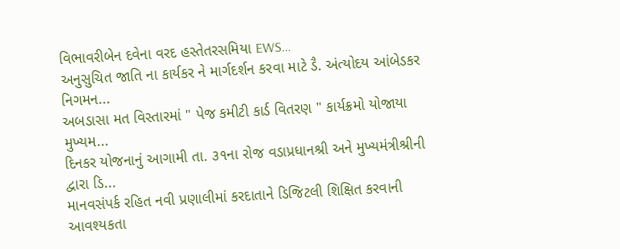વિભાવરીબેન દવેના વરદ હસ્તેતરસમિયા EWS...
અનુસુચિત જાતિ ના કાર્યકર ને માર્ગદર્શન કરવા માટે ડૈ. અંત્યોદય આંબેડકર નિગમન...
અબડાસા મત વિસ્તારમાં " પેજ કમીટી કાર્ડ વિતરણ " કાર્યક્રમો યોજાયા મુખ્યમ...
દિનકર યોજનાનું આગામી તા. ૩૧ના રોજ વડાપ્રધાનશ્રી અને મુખ્યમંત્રીશ્રીની દ્વારા ડિ...
માનવસંપર્ક રહિત નવી પ્રણાલીમાં કરદાતાને ડિજિટલી શિક્ષિત કરવાની આવશ્યકતા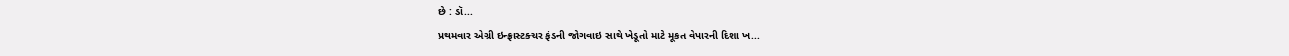છે : ડૉ...
પ્રથમવાર એગ્રી ઇન્ફ્રાસ્ટક્ચર ફંડની જોગવાઇ સાથે ખેડૂતો માટે મૂકત વેપારની દિશા ખ...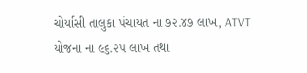ચોર્યાસી તાલુકા પંચાયત ના ૭૨.૪૭ લાખ, ATVT યોજના ના ૯૬.૨૫ લાખ તથા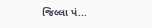જિલ્લા પં...